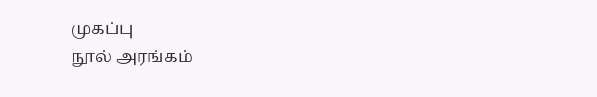முகப்பு
நூல் அரங்கம்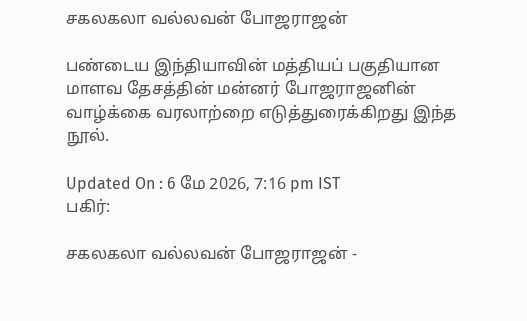சகலகலா வல்லவன் போஜராஜன்

பண்டைய இந்தியாவின் மத்தியப் பகுதியான மாளவ தேசத்தின் மன்னர் போஜராஜனின் வாழ்க்கை வரலாற்றை எடுத்துரைக்கிறது இந்த நூல்.

Updated On : 6 மே 2026, 7:16 pm IST
பகிர்:

சகலகலா வல்லவன் போஜராஜன் -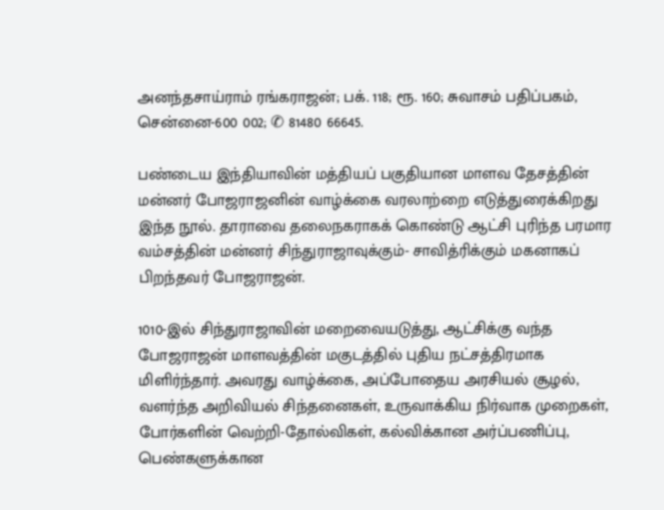அனந்தசாய்ராம் ரங்கராஜன்; பக். 118; ரூ. 160; சுவாசம் பதிப்பகம், சென்னை-600 002; ✆ 81480 66645.

பண்டைய இந்தியாவின் மத்தியப் பகுதியான மாளவ தேசத்தின் மன்னர் போஜராஜனின் வாழ்க்கை வரலாற்றை எடுத்துரைக்கிறது இந்த நூல். தாராவை தலைநகராகக் கொண்டு ஆட்சி புரிந்த பரமார வம்சத்தின் மன்னர் சிந்துராஜாவுக்கும்- சாவித்ரிக்கும் மகனாகப் பிறந்தவர் போஜராஜன்.

1010-இல் சிந்துராஜாவின் மறைவையடுத்து, ஆட்சிக்கு வந்த போஜராஜன் மாளவத்தின் மகுடத்தில் புதிய நட்சத்திரமாக மிளிர்ந்தார். அவரது வாழ்க்கை, அப்போதைய அரசியல் சூழல், வளர்ந்த அறிவியல் சிந்தனைகள், உருவாக்கிய நிர்வாக முறைகள், போர்களின் வெற்றி-தோல்விகள், கல்விக்கான அர்ப்பணிப்பு, பெண்களுக்கான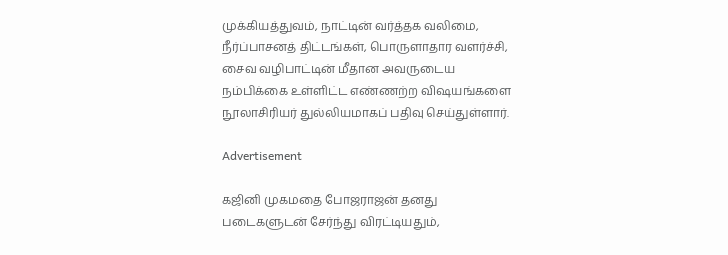முக்கியத்துவம், நாட்டின் வர்த்தக வலிமை, நீர்ப்பாசனத் திட்டங்கள், பொருளாதார வளர்ச்சி, சைவ வழிபாட்டின் மீதான அவருடைய நம்பிக்கை உள்ளிட்ட எண்ணற்ற விஷயங்களை நூலாசிரியர் துல்லியமாகப் பதிவு செய்துள்ளார்.

Advertisement

கஜினி முகமதை போஜராஜன் தனது படைகளுடன் சேர்ந்து விரட்டியதும்,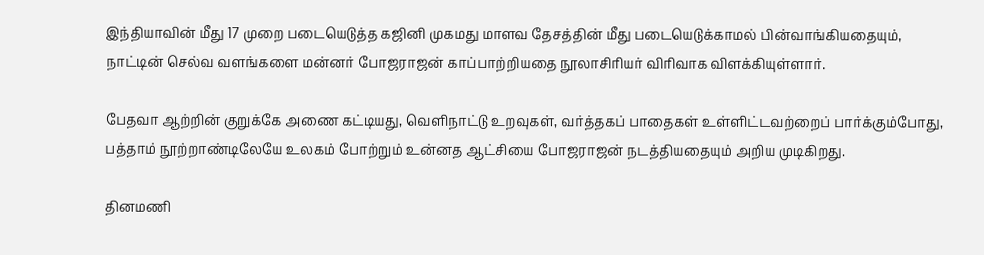இந்தியாவின் மீது 17 முறை படையெடுத்த கஜினி முகமது மாளவ தேசத்தின் மீது படையெடுக்காமல் பின்வாங்கியதையும், நாட்டின் செல்வ வளங்களை மன்னர் போஜராஜன் காப்பாற்றியதை நூலாசிரியர் விரிவாக விளக்கியுள்ளார்.

பேதவா ஆற்றின் குறுக்கே அணை கட்டியது, வெளிநாட்டு உறவுகள், வர்த்தகப் பாதைகள் உள்ளிட்டவற்றைப் பார்க்கும்போது, பத்தாம் நூற்றாண்டிலேயே உலகம் போற்றும் உன்னத ஆட்சியை போஜராஜன் நடத்தியதையும் அறிய முடிகிறது.

தினமணி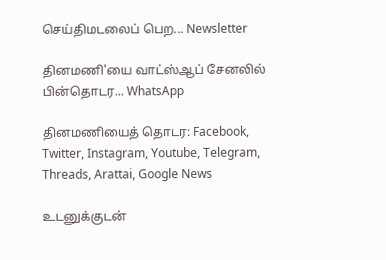செய்திமடலைப் பெற... Newsletter

தினமணி'யை வாட்ஸ்ஆப் சேனலில் பின்தொடர... WhatsApp

தினமணியைத் தொடர: Facebook, Twitter, Instagram, Youtube, Telegram, Threads, Arattai, Google News

உடனுக்குடன்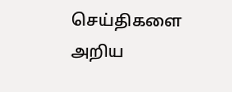செய்திகளை அறிய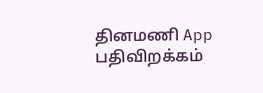தினமணி App பதிவிறக்கம்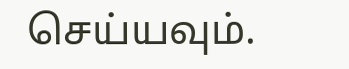செய்யவும்.